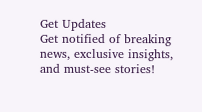Get Updates
Get notified of breaking news, exclusive insights, and must-see stories!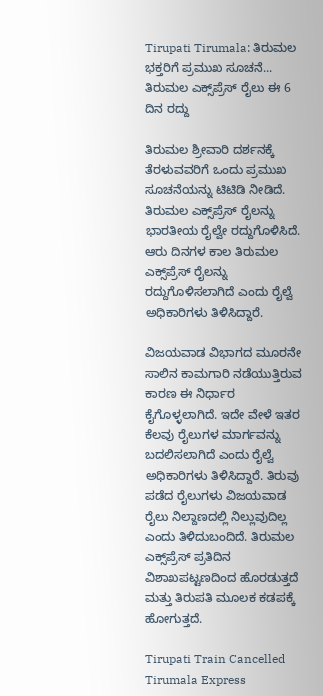Tirupati Tirumala: ತಿರುಮಲ ಭಕ್ತರಿಗೆ ಪ್ರಮುಖ ಸೂಚನೆ... ತಿರುಮಲ ಎಕ್ಸ್‌ಪ್ರೆಸ್ ರೈಲು ಈ 6 ದಿನ ರದ್ದು

ತಿರುಮಲ ಶ್ರೀವಾರಿ ದರ್ಶನಕ್ಕೆ ತೆರಳುವವರಿಗೆ ಒಂದು ಪ್ರಮುಖ ಸೂಚನೆಯನ್ನು ಟಿಟಿಡಿ ನೀಡಿದೆ. ತಿರುಮಲ ಎಕ್ಸ್‌ಪ್ರೆಸ್ ರೈಲನ್ನು ಭಾರತೀಯ ರೈಲ್ವೇ ರದ್ದುಗೊಳಿಸಿದೆ. ಆರು ದಿನಗಳ ಕಾಲ ತಿರುಮಲ ಎಕ್ಸ್‌ಪ್ರೆಸ್ ರೈಲನ್ನು ರದ್ದುಗೊಳಿಸಲಾಗಿದೆ ಎಂದು ರೈಲ್ವೆ ಅಧಿಕಾರಿಗಳು ತಿಳಿಸಿದ್ದಾರೆ.

ವಿಜಯವಾಡ ವಿಭಾಗದ ಮೂರನೇ ಸಾಲಿನ ಕಾಮಗಾರಿ ನಡೆಯುತ್ತಿರುವ ಕಾರಣ ಈ ನಿರ್ಧಾರ ಕೈಗೊಳ್ಳಲಾಗಿದೆ. ಇದೇ ವೇಳೆ ಇತರ ಕೆಲವು ರೈಲುಗಳ ಮಾರ್ಗವನ್ನು ಬದಲಿಸಲಾಗಿದೆ ಎಂದು ರೈಲ್ವೆ ಅಧಿಕಾರಿಗಳು ತಿಳಿಸಿದ್ದಾರೆ. ತಿರುವು ಪಡೆದ ರೈಲುಗಳು ವಿಜಯವಾಡ ರೈಲು ನಿಲ್ದಾಣದಲ್ಲಿ ನಿಲ್ಲುವುದಿಲ್ಲ ಎಂದು ತಿಳಿದುಬಂದಿದೆ. ತಿರುಮಲ ಎಕ್ಸ್‌ಪ್ರೆಸ್ ಪ್ರತಿದಿನ ವಿಶಾಖಪಟ್ಟಣದಿಂದ ಹೊರಡುತ್ತದೆ ಮತ್ತು ತಿರುಪತಿ ಮೂಲಕ ಕಡಪಕ್ಕೆ ಹೋಗುತ್ತದೆ.

Tirupati Train Cancelled Tirumala Express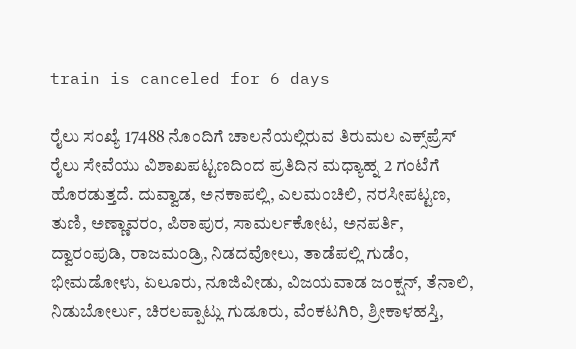train is canceled for 6 days

ರೈಲು ಸಂಖ್ಯೆ 17488 ನೊಂದಿಗೆ ಚಾಲನೆಯಲ್ಲಿರುವ ತಿರುಮಲ ಎಕ್ಸ್‌ಪ್ರೆಸ್ ರೈಲು ಸೇವೆಯು ವಿಶಾಖಪಟ್ಟಣದಿಂದ ಪ್ರತಿದಿನ ಮಧ್ಯಾಹ್ನ 2 ಗಂಟೆಗೆ ಹೊರಡುತ್ತದೆ. ದುವ್ವಾಡ, ಅನಕಾಪಲ್ಲಿ, ಎಲಮಂಚಿಲಿ, ನರಸೀಪಟ್ಟಣ, ತುಣಿ, ಅಣ್ಣಾವರಂ, ಪಿಠಾಪುರ, ಸಾಮರ್ಲಕೋಟ, ಅನಪರ್ತಿ, ದ್ವಾರಂಪುಡಿ, ರಾಜಮಂಡ್ರಿ, ನಿಡದವೋಲು, ತಾಡೆಪಲ್ಲಿ ಗುಡೆಂ, ಭೀಮಡೋಳು, ಏಲೂರು, ನೂಜಿವೀಡು, ವಿಜಯವಾಡ ಜಂಕ್ಷನ್, ತೆನಾಲಿ, ನಿಡುಬೋರ್ಲು, ಚಿರಲಪ್ಪಾಟ್ಲು ಗುಡೂರು, ವೆಂಕಟಗಿರಿ, ಶ್ರೀಕಾಳಹಸ್ತಿ,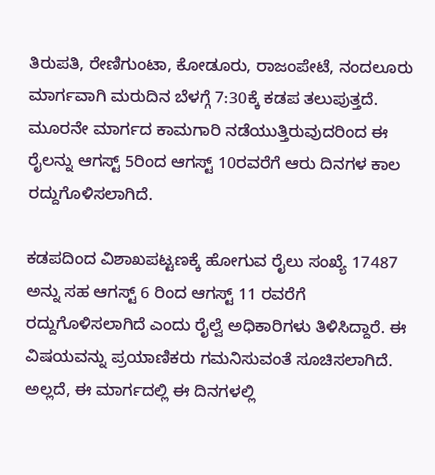ತಿರುಪತಿ, ರೇಣಿಗುಂಟಾ, ಕೋಡೂರು, ರಾಜಂಪೇಟೆ, ನಂದಲೂರು ಮಾರ್ಗವಾಗಿ ಮರುದಿನ ಬೆಳಗ್ಗೆ 7:30ಕ್ಕೆ ಕಡಪ ತಲುಪುತ್ತದೆ. ಮೂರನೇ ಮಾರ್ಗದ ಕಾಮಗಾರಿ ನಡೆಯುತ್ತಿರುವುದರಿಂದ ಈ ರೈಲನ್ನು ಆಗಸ್ಟ್ 5ರಿಂದ ಆಗಸ್ಟ್ 10ರವರೆಗೆ ಆರು ದಿನಗಳ ಕಾಲ ರದ್ದುಗೊಳಿಸಲಾಗಿದೆ.

ಕಡಪದಿಂದ ವಿಶಾಖಪಟ್ಟಣಕ್ಕೆ ಹೋಗುವ ರೈಲು ಸಂಖ್ಯೆ 17487 ಅನ್ನು ಸಹ ಆಗಸ್ಟ್ 6 ರಿಂದ ಆಗಸ್ಟ್ 11 ರವರೆಗೆ ರದ್ದುಗೊಳಿಸಲಾಗಿದೆ ಎಂದು ರೈಲ್ವೆ ಅಧಿಕಾರಿಗಳು ತಿಳಿಸಿದ್ದಾರೆ. ಈ ವಿಷಯವನ್ನು ಪ್ರಯಾಣಿಕರು ಗಮನಿಸುವಂತೆ ಸೂಚಿಸಲಾಗಿದೆ. ಅಲ್ಲದೆ, ಈ ಮಾರ್ಗದಲ್ಲಿ ಈ ದಿನಗಳಲ್ಲಿ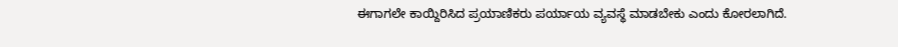ಈಗಾಗಲೇ ಕಾಯ್ದಿರಿಸಿದ ಪ್ರಯಾಣಿಕರು ಪರ್ಯಾಯ ವ್ಯವಸ್ಥೆ ಮಾಡಬೇಕು ಎಂದು ಕೋರಲಾಗಿದೆ.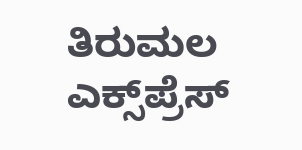ತಿರುಮಲ ಎಕ್ಸ್‌ಪ್ರೆಸ್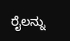ರೈಲನ್ನು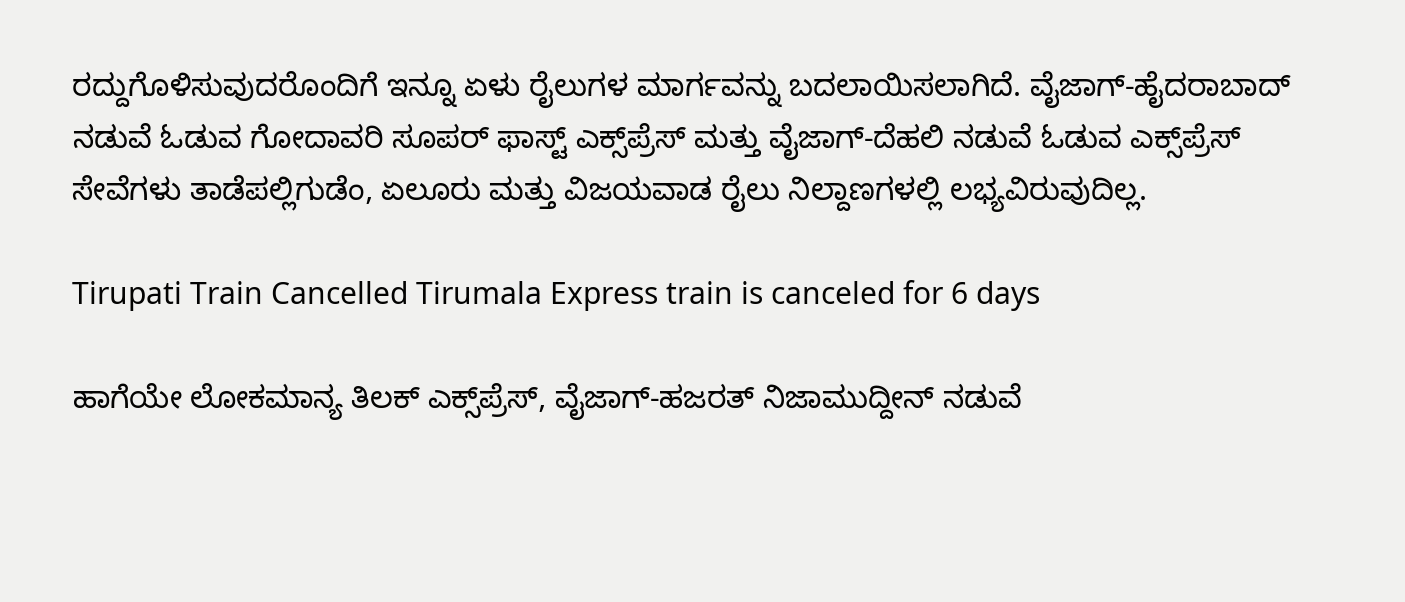ರದ್ದುಗೊಳಿಸುವುದರೊಂದಿಗೆ ಇನ್ನೂ ಏಳು ರೈಲುಗಳ ಮಾರ್ಗವನ್ನು ಬದಲಾಯಿಸಲಾಗಿದೆ. ವೈಜಾಗ್-ಹೈದರಾಬಾದ್ ನಡುವೆ ಓಡುವ ಗೋದಾವರಿ ಸೂಪರ್ ಫಾಸ್ಟ್ ಎಕ್ಸ್‌ಪ್ರೆಸ್ ಮತ್ತು ವೈಜಾಗ್-ದೆಹಲಿ ನಡುವೆ ಓಡುವ ಎಕ್ಸ್‌ಪ್ರೆಸ್ ಸೇವೆಗಳು ತಾಡೆಪಲ್ಲಿಗುಡೆಂ, ಏಲೂರು ಮತ್ತು ವಿಜಯವಾಡ ರೈಲು ನಿಲ್ದಾಣಗಳಲ್ಲಿ ಲಭ್ಯವಿರುವುದಿಲ್ಲ.

Tirupati Train Cancelled Tirumala Express train is canceled for 6 days

ಹಾಗೆಯೇ ಲೋಕಮಾನ್ಯ ತಿಲಕ್ ಎಕ್ಸ್‌ಪ್ರೆಸ್, ವೈಜಾಗ್-ಹಜರತ್ ನಿಜಾಮುದ್ದೀನ್ ನಡುವೆ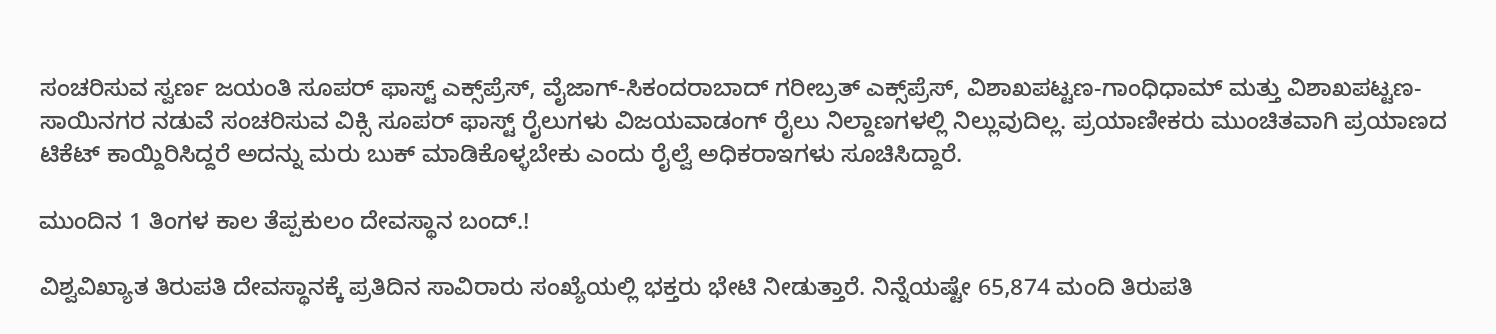ಸಂಚರಿಸುವ ಸ್ವರ್ಣ ಜಯಂತಿ ಸೂಪರ್ ಫಾಸ್ಟ್ ಎಕ್ಸ್‌ಪ್ರೆಸ್, ವೈಜಾಗ್-ಸಿಕಂದರಾಬಾದ್ ಗರೀಬ್ರತ್ ಎಕ್ಸ್‌ಪ್ರೆಸ್, ವಿಶಾಖಪಟ್ಟಣ-ಗಾಂಧಿಧಾಮ್ ಮತ್ತು ವಿಶಾಖಪಟ್ಟಣ-ಸಾಯಿನಗರ ನಡುವೆ ಸಂಚರಿಸುವ ವಿಕ್ಸಿ ಸೂಪರ್ ಫಾಸ್ಟ್ ರೈಲುಗಳು ವಿಜಯವಾಡಂಗ್ ರೈಲು ನಿಲ್ದಾಣಗಳಲ್ಲಿ ನಿಲ್ಲುವುದಿಲ್ಲ. ಪ್ರಯಾಣೀಕರು ಮುಂಚಿತವಾಗಿ ಪ್ರಯಾಣದ ಟಿಕೆಟ್ ಕಾಯ್ದಿರಿಸಿದ್ದರೆ ಅದನ್ನು ಮರು ಬುಕ್ ಮಾಡಿಕೊಳ್ಳಬೇಕು ಎಂದು ರೈಲ್ವೆ ಅಧಿಕರಾಇಗಳು ಸೂಚಿಸಿದ್ದಾರೆ.

ಮುಂದಿನ 1 ತಿಂಗಳ ಕಾಲ ತೆಪ್ಪಕುಲಂ ದೇವಸ್ಥಾನ ಬಂದ್.!

ವಿಶ್ವವಿಖ್ಯಾತ ತಿರುಪತಿ ದೇವಸ್ಥಾನಕ್ಕೆ ಪ್ರತಿದಿನ ಸಾವಿರಾರು ಸಂಖ್ಯೆಯಲ್ಲಿ ಭಕ್ತರು ಭೇಟಿ ನೀಡುತ್ತಾರೆ. ನಿನ್ನೆಯಷ್ಟೇ 65,874 ಮಂದಿ ತಿರುಪತಿ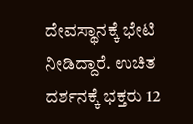ದೇವಸ್ಥಾನಕ್ಕೆ ಭೇಟಿ ನೀಡಿದ್ದಾರೆ. ಉಚಿತ ದರ್ಶನಕ್ಕೆ ಭಕ್ತರು 12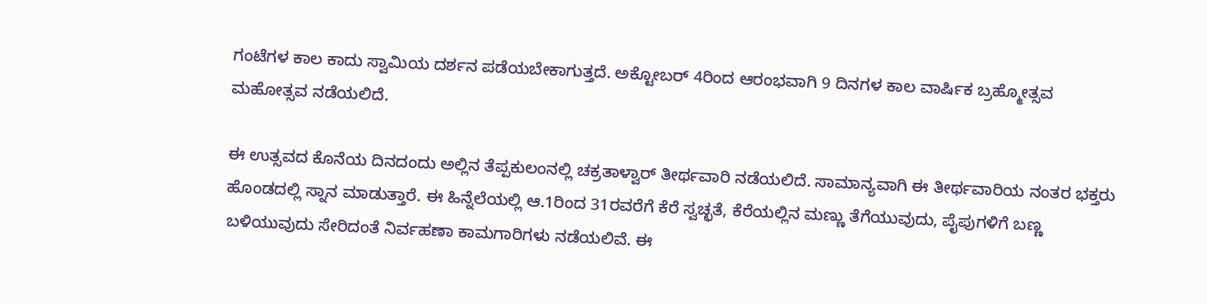ಗಂಟೆಗಳ ಕಾಲ ಕಾದು ಸ್ವಾಮಿಯ ದರ್ಶನ ಪಡೆಯಬೇಕಾಗುತ್ತದೆ. ಅಕ್ಟೋಬರ್ 4ರಿಂದ ಆರಂಭವಾಗಿ 9 ದಿನಗಳ ಕಾಲ ವಾರ್ಷಿಕ ಬ್ರಹ್ಮೋತ್ಸವ ಮಹೋತ್ಸವ ನಡೆಯಲಿದೆ.

ಈ ಉತ್ಸವದ ಕೊನೆಯ ದಿನದಂದು ಅಲ್ಲಿನ ತೆಪ್ಪಕುಲಂನಲ್ಲಿ ಚಕ್ರತಾಳ್ವಾರ್ ತೀರ್ಥವಾರಿ ನಡೆಯಲಿದೆ. ಸಾಮಾನ್ಯವಾಗಿ ಈ ತೀರ್ಥವಾರಿಯ ನಂತರ ಭಕ್ತರು ಹೊಂಡದಲ್ಲಿ ಸ್ನಾನ ಮಾಡುತ್ತಾರೆ. ಈ ಹಿನ್ನೆಲೆಯಲ್ಲಿ ಆ.1ರಿಂದ 31ರವರೆಗೆ ಕೆರೆ ಸ್ವಚ್ಛತೆ, ಕೆರೆಯಲ್ಲಿನ ಮಣ್ಣು ತೆಗೆಯುವುದು, ಪೈಪುಗಳಿಗೆ ಬಣ್ಣ ಬಳಿಯುವುದು ಸೇರಿದಂತೆ ನಿರ್ವಹಣಾ ಕಾಮಗಾರಿಗಳು ನಡೆಯಲಿವೆ. ಈ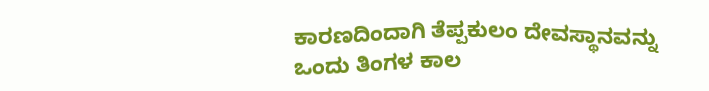ಕಾರಣದಿಂದಾಗಿ ತೆಪ್ಪಕುಲಂ ದೇವಸ್ಥಾನವನ್ನು ಒಂದು ತಿಂಗಳ ಕಾಲ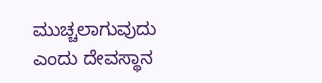ಮುಚ್ಚಲಾಗುವುದು ಎಂದು ದೇವಸ್ಥಾನ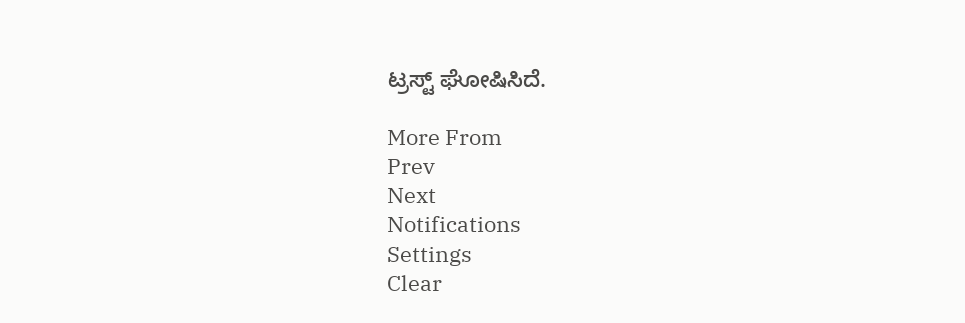ಟ್ರಸ್ಟ್ ಘೋಷಿಸಿದೆ.

More From
Prev
Next
Notifications
Settings
Clear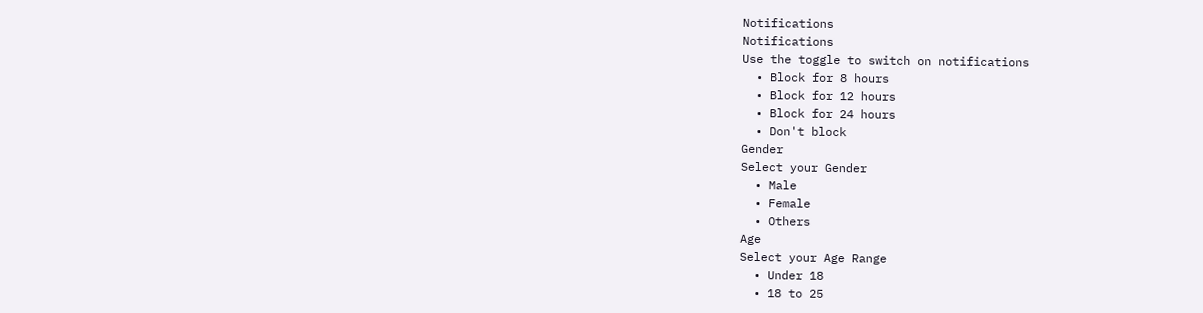Notifications
Notifications
Use the toggle to switch on notifications
  • Block for 8 hours
  • Block for 12 hours
  • Block for 24 hours
  • Don't block
Gender
Select your Gender
  • Male
  • Female
  • Others
Age
Select your Age Range
  • Under 18
  • 18 to 25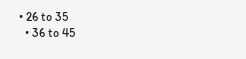• 26 to 35
  • 36 to 45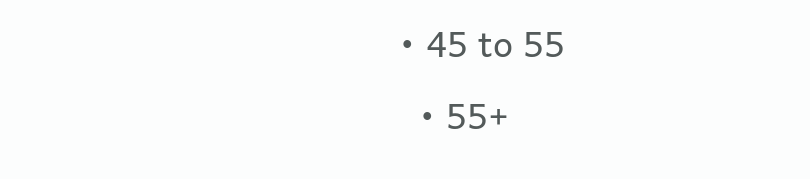• 45 to 55
  • 55+